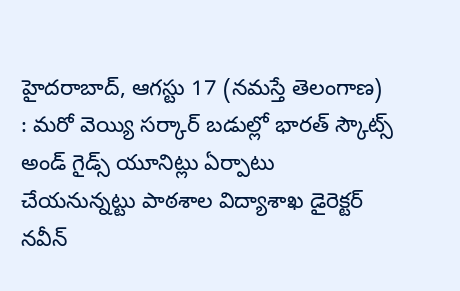హైదరాబాద్, ఆగస్టు 17 (నమస్తే తెలంగాణ) : మరో వెయ్యి సర్కార్ బడుల్లో భారత్ స్కౌట్స్ అండ్ గైడ్స్ యూనిట్లు ఏర్పాటు చేయనున్నట్టు పాఠశాల విద్యాశాఖ డైరెక్టర్ నవీన్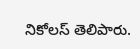నికోలస్ తెలిపారు.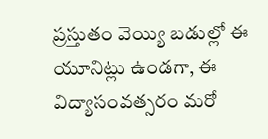ప్రస్తుతం వెయ్యి బడుల్లో ఈ యూనిట్లు ఉండగా, ఈ విద్యాసంవత్సరం మరో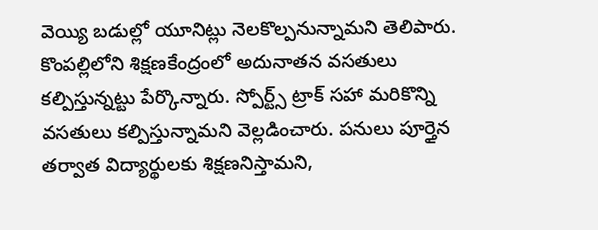వెయ్యి బడుల్లో యూనిట్లు నెలకొల్పనున్నామని తెలిపారు.
కొంపల్లిలోని శిక్షణకేంద్రంలో అదునాతన వసతులు కల్పిస్తున్నట్టు పేర్కొన్నారు. స్పోర్ట్స్ ట్రాక్ సహా మరికొన్ని వసతులు కల్పిస్తున్నామని వెల్లడించారు. పనులు పూర్తైన తర్వాత విద్యార్థులకు శిక్షణనిస్తామని,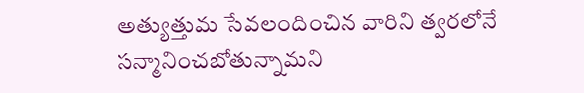అత్యుత్తుమ సేవలందించిన వారిని త్వరలోనే సన్మానించబోతున్నామని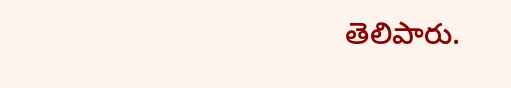తెలిపారు.